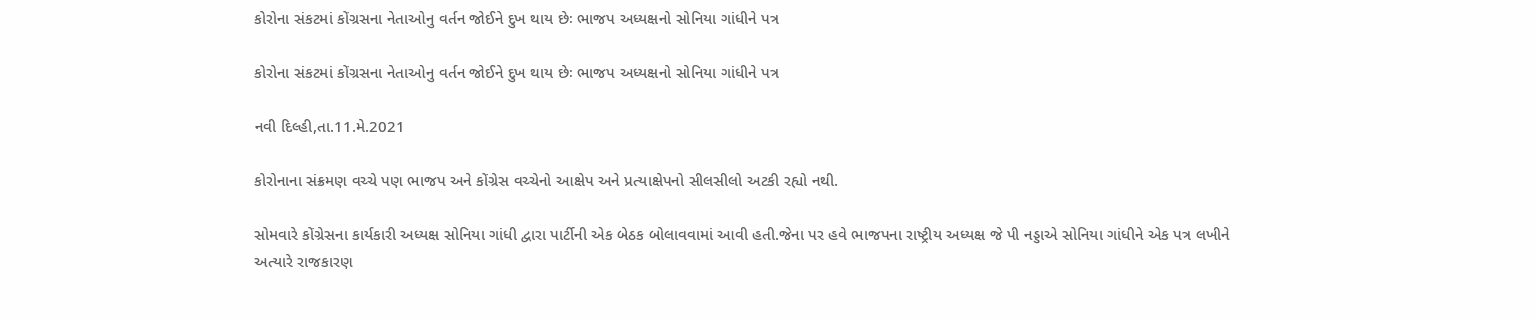કોરોના સંકટમાં કોંગ્રસના નેતાઓનુ વર્તન જોઈને દુખ થાય છેઃ ભાજપ અધ્યક્ષનો સોનિયા ગાંધીને પત્ર

કોરોના સંકટમાં કોંગ્રસના નેતાઓનુ વર્તન જોઈને દુખ થાય છેઃ ભાજપ અધ્યક્ષનો સોનિયા ગાંધીને પત્ર

નવી દિલ્હી,તા.11.મે.2021

કોરોનાના સંક્રમણ વચ્ચે પણ ભાજપ અને કોંગ્રેસ વચ્ચેનો આક્ષેપ અને પ્રત્યાક્ષેપનો સીલસીલો અટકી રહ્યો નથી.

સોમવારે કોંગ્રેસના કાર્યકારી અધ્યક્ષ સોનિયા ગાંધી દ્વારા પાર્ટીની એક બેઠક બોલાવવામાં આવી હતી.જેના પર હવે ભાજપના રાષ્ટ્રીય અધ્યક્ષ જે પી નડ્ડાએ સોનિયા ગાંધીને એક પત્ર લખીને અત્યારે રાજકારણ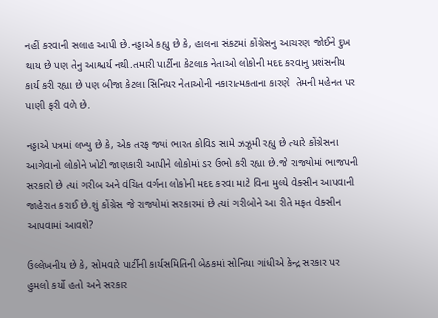નહીં કરવાની સલાહ આપી છે.નડ્ડાએ કહ્યુ છે કે, હાલના સંકટમાં કોંગ્રેસનુ આચરણ જોઈને દુખ થાય છે પણ તેનુ આશ્ચર્ય નથી.તમારી પાર્ટીના કેટલાક નેતાઓ લોકોની મદદ કરવાનુ પ્રશંસનીય કાર્ય કરી રહ્યા છે પણ બીજા કેટલા સિનિયર નેતાઓની નકારાત્મકતાના કારણે  તેમની મહેનત પર પાણી ફરી વળે છે.

નડ્ડાએ પત્રમાં લખ્યુ છે કે, એક તરફ જ્યાં ભારત કોવિડ સામે ઝઝૂમી રહ્યુ છે ત્યારે કોંગ્રેસના આગેવાનો લોકોને ખોટી જાણકારી આપીને લોકોમાં ડર ઉભો કરી રહ્યા છે.જે રાજ્યોમાં ભાજપની સરકારો છે ત્યાં ગરીબ અને વંચિત વર્ગના લોકોની મદદ કરવા માટે વિના મુલ્યે વેક્સીન આપવાની જાહેરાત કરાઈ છે.શું કોંગ્રેસ જે રાજ્યોમાં સરકારમાં છે ત્યાં ગરીબોને આ રીતે મફત વેક્સીન આપવામાં આવશે?

ઉલ્લેખનીય છે કે, સોમવારે પાર્ટીની કાર્યસમિતિની બેઠકમાં સોનિયા ગાંધીએ કેન્દ્ર સરકાર પર હુમલો કર્યો હતો અને સરકાર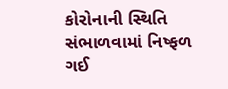કોરોનાની સ્થિતિ સંભાળવામાં નિષ્ફળ ગઈ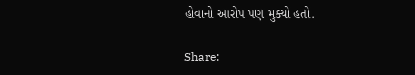હોવાનો આરોપ પણ મુક્યો હતો.

Share: